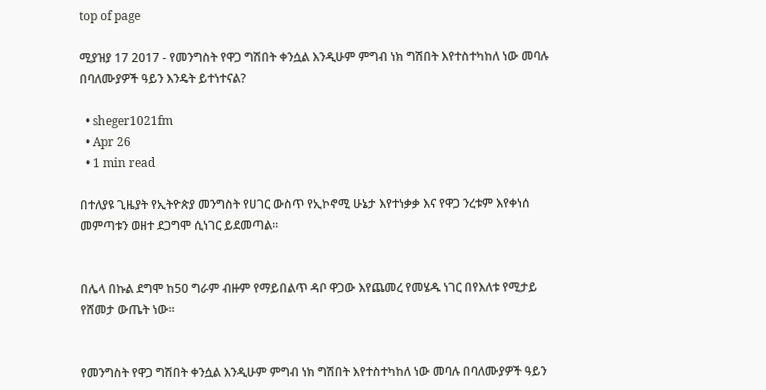top of page

ሚያዝያ 17 2017 - የመንግስት የዋጋ ግሽበት ቀንሷል እንዲሁም ምግብ ነክ ግሽበት እየተስተካከለ ነው መባሉ በባለሙያዎች ዓይን እንዴት ይተነተናል?

  • sheger1021fm
  • Apr 26
  • 1 min read

በተለያዩ ጊዜያት የኢትዮጵያ መንግስት የሀገር ውስጥ የኢኮኖሚ ሁኔታ እየተነቃቃ እና የዋጋ ንረቱም እየቀነሰ መምጣቱን ወዘተ ደጋግሞ ሲነገር ይደመጣል፡፡


በሌላ በኩል ደግሞ ከ50 ግራም ብዙም የማይበልጥ ዳቦ ዋጋው እየጨመረ የመሄዱ ነገር በየእለቱ የሚታይ የሸመታ ውጤት ነው፡፡


የመንግስት የዋጋ ግሽበት ቀንሷል እንዲሁም ምግብ ነክ ግሽበት እየተስተካከለ ነው መባሉ በባለሙያዎች ዓይን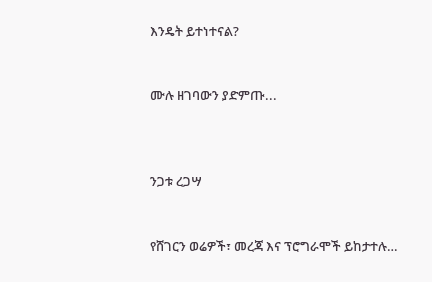እንዴት ይተነተናል?


ሙሉ ዘገባውን ያድምጡ...



ንጋቱ ረጋሣ


የሸገርን ወሬዎች፣ መረጃ እና ፕሮግራሞች ይከታተሉ…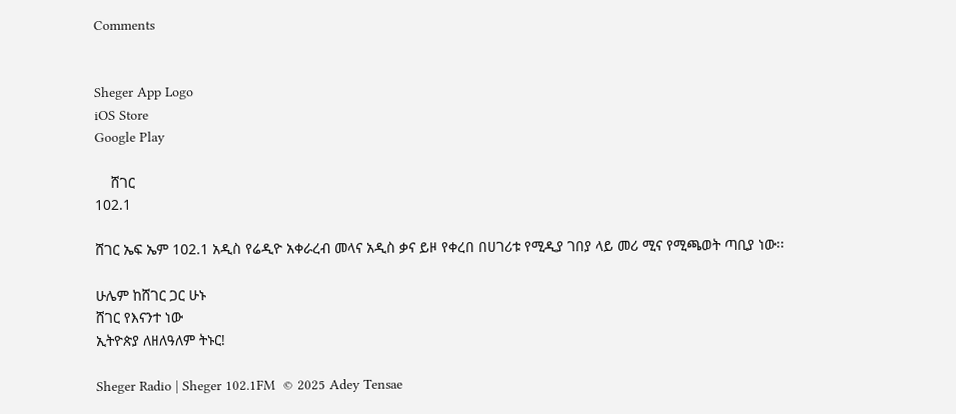Comments


Sheger App Logo
iOS Store
Google Play

    ሸገር
102.1

ሸገር ኤፍ ኤም 102.1 አዲስ የሬዲዮ አቀራረብ መላና አዲስ ቃና ይዞ የቀረበ በሀገሪቱ የሚዲያ ገበያ ላይ መሪ ሚና የሚጫወት ጣቢያ ነው፡፡

ሁሌም ከሸገር ጋር ሁኑ
ሸገር የእናንተ ነው
ኢትዮጵያ ለዘለዓለም ትኑር!

Sheger Radio | Sheger 102.1FM  © 2025 Adey Tensae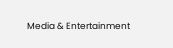Media & Entertainment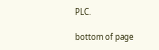PLC.

bottom of page